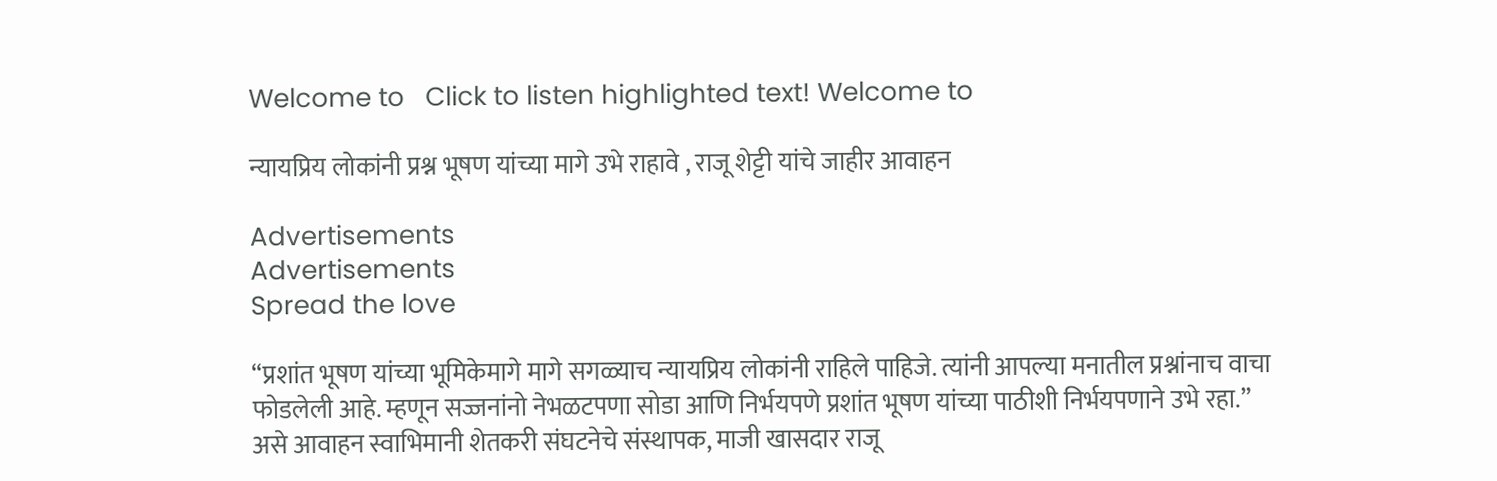Welcome to   Click to listen highlighted text! Welcome to

न्यायप्रिय लोकांनी प्रश्न भूषण यांच्या मागे उभे राहावे , राजू शेट्टी यांचे जाहीर आवाहन

Advertisements
Advertisements
Spread the love

“प्रशांत भूषण यांच्या भूमिकेमागे मागे सगळ्याच न्यायप्रिय लोकांनी राहिले पाहिजे. त्यांनी आपल्या मनातील प्रश्नांनाच वाचा फोडलेली आहे. म्हणून सज्जनांनो नेभळटपणा सोडा आणि निर्भयपणे प्रशांत भूषण यांच्या पाठीशी निर्भयपणाने उभे रहा.” असे आवाहन स्वाभिमानी शेतकरी संघटनेचे संस्थापक, माजी खासदार राजू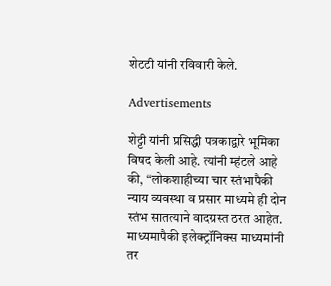शेटटी यांनी रविवारी केले.

Advertisements

शेट्टी यांनी प्रसिद्धी पत्रकाद्वारे भूमिका विषद केली आहे. त्यांनी म्हंटले आहे की, “लोकशाहीच्या चार स्तंभापैकी न्याय व्यवस्था व प्रसार माध्यमे ही दोन स्तंभ सातत्याने वादग्रस्त ठरत आहेत. माध्यमापैकी इलेक्ट्रॉनिक्स माध्यमांनी तर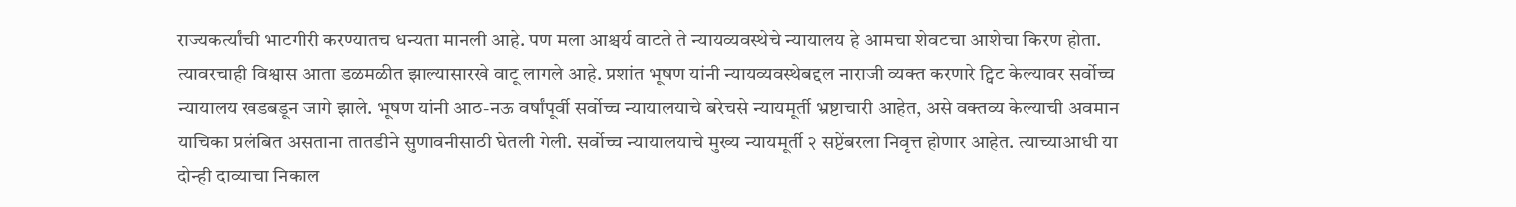राज्यकर्त्यांची भाटगीरी करण्यातच धन्यता मानली आहे. पण मला आश्चर्य वाटते ते न्यायव्यवस्थेचे न्यायालय हे आमचा शेवटचा आशेचा किरण होता. त्यावरचाही विश्वास आता डळमळीत झाल्यासारखे वाटू लागले आहे. प्रशांत भूषण यांनी न्यायव्यवस्थेबद्दल नाराजी व्यक्त करणारे ट्विट केल्यावर सर्वोच्च न्यायालय खडबडून जागे झाले. भूषण यांनी आठ-नऊ वर्षांपूर्वी सर्वोच्च न्यायालयाचे बरेचसे न्यायमूर्ती भ्रष्टाचारी आहेत, असे वक्तव्य केल्याची अवमान याचिका प्रलंबित असताना तातडीने सुणावनीसाठी घेतली गेली. सर्वोच्च न्यायालयाचे मुख्य न्यायमूर्ती २ सप्टेंबरला निवृत्त होणार आहेत. त्याच्याआधी या दोन्ही दाव्याचा निकाल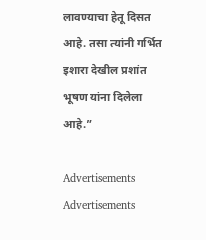लावण्याचा हेतू दिसत आहे. तसा त्यांनी गर्भित इशारा देखील प्रशांत भूषण यांना दिलेला आहे.”

Advertisements
Advertisements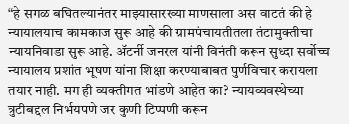“हे सगळ बघितल्यानंतर माझ्यासारख्या माणसाला अस वाटतं की हे न्यायालयाच कामकाज सुरू आहे की ग्रामपंचायतीतला तंटामुक्तीचा न्यायनिवाडा सुरू आहे. ॲटर्नी जनरल यांनी विनंती करून सुध्दा सर्वोच्च न्यायालय प्रशांत भूषण यांना शिक्षा करण्याबाबत पुर्णविचार करायला तयार नाही. मग ही व्यक्तीगत भांडणे आहेत का? न्यायव्यवस्थेच्या त्रुटीबद्दल निर्भयपणे जर कुणी टिप्पणी करून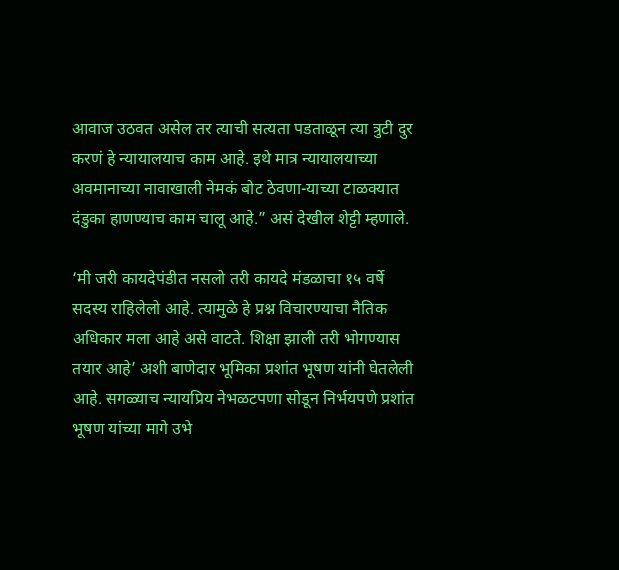आवाज उठवत असेल तर त्याची सत्यता पडताळून त्या त्रुटी दुर करणं हे न्यायालयाच काम आहे. इथे मात्र न्यायालयाच्या अवमानाच्या नावाखाली नेमकं बोट ठेवणा-याच्या टाळक्यात दंडुका हाणण्याच काम चालू आहे.” असं देखील शेट्टी म्हणाले.

‘मी जरी कायदेपंडीत नसलो तरी कायदे मंडळाचा १५ वर्षे सदस्य राहिलेलो आहे. त्यामुळे हे प्रश्न विचारण्याचा नैतिक अधिकार मला आहे असे वाटते. शिक्षा झाली तरी भोगण्यास तयार आहे’ अशी बाणेदार भूमिका प्रशांत भूषण यांनी घेतलेली आहे. सगळ्याच न्यायप्रिय नेभळटपणा सोडून निर्भयपणे प्रशांत भूषण यांच्या मागे उभे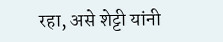रहा, असे शेट्टी यांनी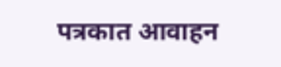पत्रकात आवाहन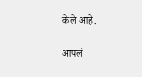केले आहे.

आपलं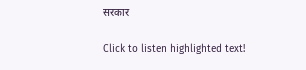सरकार

Click to listen highlighted text!